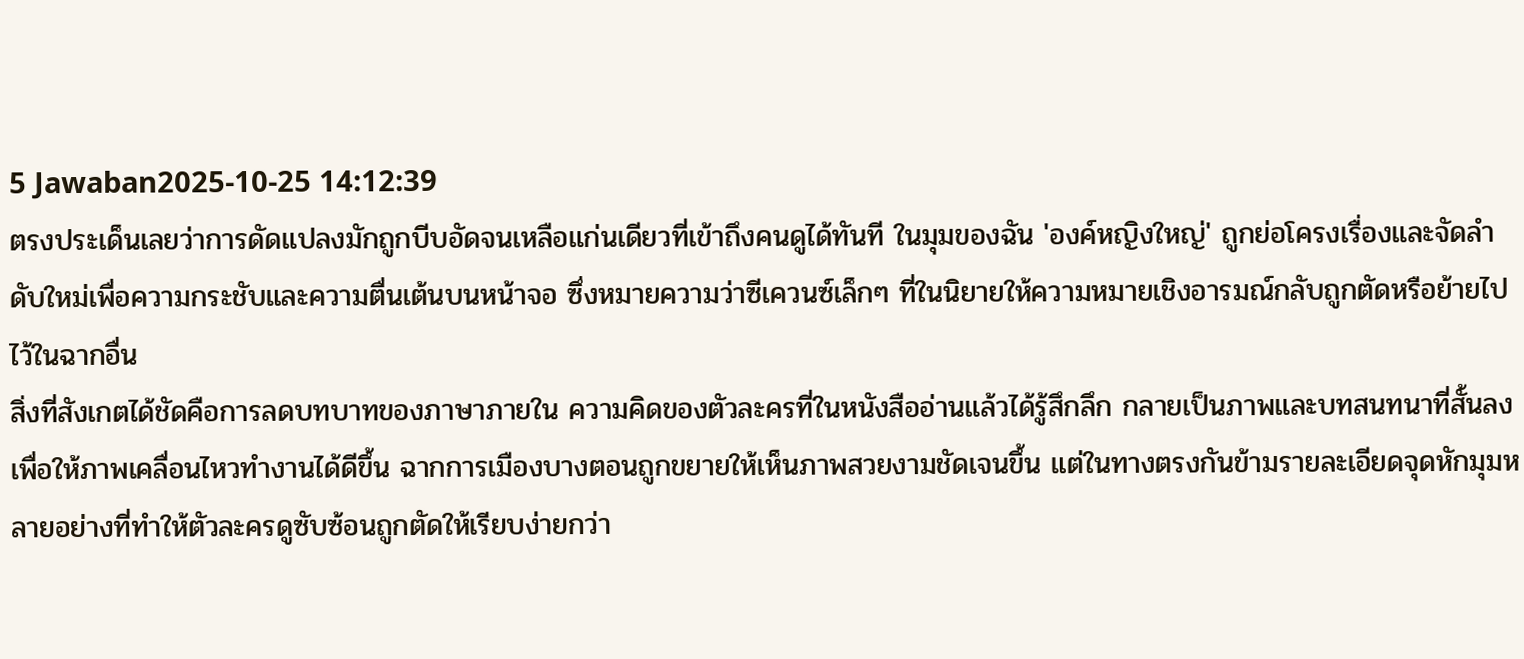5 Jawaban2025-10-25 14:12:39
ตรงประเด็นเลยว่าการดัดแปลงมักถูกบีบอัดจนเหลือแก่นเดียวที่เข้าถึงคนดูได้ทันที ในมุมของฉัน 'องค์หญิงใหญ่' ถูกย่อโครงเรื่องและจัดลำดับใหม่เพื่อความกระชับและความตื่นเต้นบนหน้าจอ ซึ่งหมายความว่าซีเควนซ์เล็กๆ ที่ในนิยายให้ความหมายเชิงอารมณ์กลับถูกตัดหรือย้ายไปไว้ในฉากอื่น
สิ่งที่สังเกตได้ชัดคือการลดบทบาทของภาษาภายใน ความคิดของตัวละครที่ในหนังสืออ่านแล้วได้รู้สึกลึก กลายเป็นภาพและบทสนทนาที่สั้นลงเพื่อให้ภาพเคลื่อนไหวทำงานได้ดีขึ้น ฉากการเมืองบางตอนถูกขยายให้เห็นภาพสวยงามชัดเจนขึ้น แต่ในทางตรงกันข้ามรายละเอียดจุดหักมุมหลายอย่างที่ทำให้ตัวละครดูซับซ้อนถูกตัดให้เรียบง่ายกว่า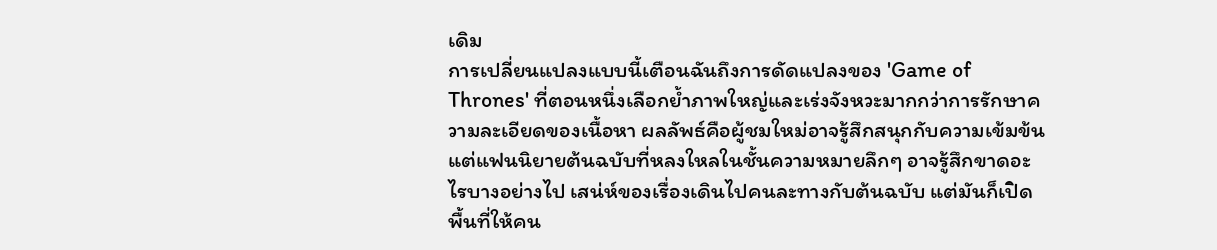เดิม
การเปลี่ยนแปลงแบบนี้เตือนฉันถึงการดัดแปลงของ 'Game of Thrones' ที่ตอนหนึ่งเลือกย้ำภาพใหญ่และเร่งจังหวะมากกว่าการรักษาความละเอียดของเนื้อหา ผลลัพธ์คือผู้ชมใหม่อาจรู้สึกสนุกกับความเข้มข้น แต่แฟนนิยายต้นฉบับที่หลงใหลในชั้นความหมายลึกๆ อาจรู้สึกขาดอะไรบางอย่างไป เสน่ห์ของเรื่องเดินไปคนละทางกับต้นฉบับ แต่มันก็เปิดพื้นที่ให้คน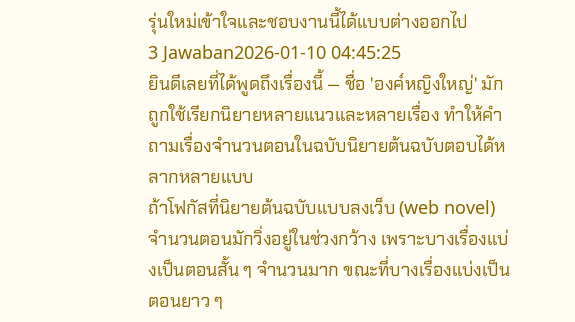รุ่นใหม่เข้าใจและชอบงานนี้ได้แบบต่างออกไป
3 Jawaban2026-01-10 04:45:25
ยินดีเลยที่ได้พูดถึงเรื่องนี้ — ชื่อ 'องค์หญิงใหญ่' มักถูกใช้เรียกนิยายหลายแนวและหลายเรื่อง ทำให้คำถามเรื่องจำนวนตอนในฉบับนิยายต้นฉบับตอบได้หลากหลายแบบ
ถ้าโฟกัสที่นิยายต้นฉบับแบบลงเว็บ (web novel) จำนวนตอนมักวิ่งอยู่ในช่วงกว้าง เพราะบางเรื่องแบ่งเป็นตอนสั้น ๆ จำนวนมาก ขณะที่บางเรื่องแบ่งเป็นตอนยาว ๆ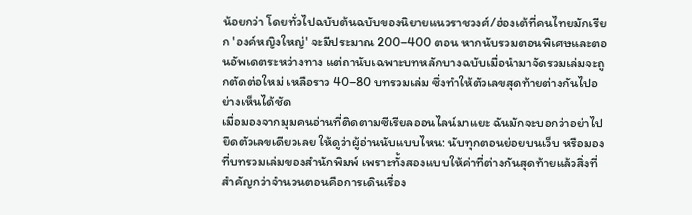น้อยกว่า โดยทั่วไปฉบับต้นฉบับของนิยายแนวราชวงศ์/ฮ่องเต้ที่คนไทยมักเรียก 'องค์หญิงใหญ่' จะมีประมาณ 200–400 ตอน หากนับรวมตอนพิเศษและตอนอัพเดตระหว่างทาง แต่ถานับเฉพาะบทหลักบางฉบับเมื่อนำมาจัดรวมเล่มจะถูกตัดต่อใหม่ เหลือราว 40–80 บทรวมเล่ม ซึ่งทำให้ตัวเลขสุดท้ายต่างกันไปอย่างเห็นได้ชัด
เมื่อมองจากมุมคนอ่านที่ติดตามซีเรียลออนไลน์มาแยะ ฉันมักจะบอกว่าอย่าไปยึดตัวเลขเดียวเลย ให้ดูว่าผู้อ่านนับแบบไหน: นับทุกตอนย่อยบนเว็บ หรือมองที่บทรวมเล่มของสำนักพิมพ์ เพราะทั้งสองแบบให้ค่าที่ต่างกันสุดท้ายแล้วสิ่งที่สำคัญกว่าจำนวนตอนคือการเดินเรื่อง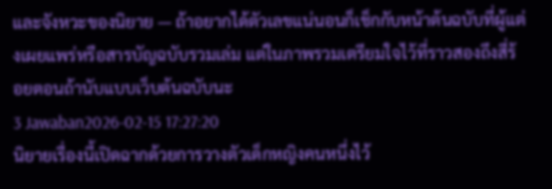และจังหวะของนิยาย — ถ้าอยากได้ตัวเลขแน่นอนก็เช็กกับหน้าต้นฉบับที่ผู้แต่งเผยแพร่หรือสารบัญฉบับรวมเล่ม แต่ในภาพรวมเตรียมใจไว้ที่ราวสองถึงสี่ร้อยตอนถ้านับแบบเว็บต้นฉบับนะ
3 Jawaban2026-02-15 17:27:20
นิยายเรื่องนี้เปิดฉากด้วยการวางตัวเด็กหญิงคนหนึ่งไว้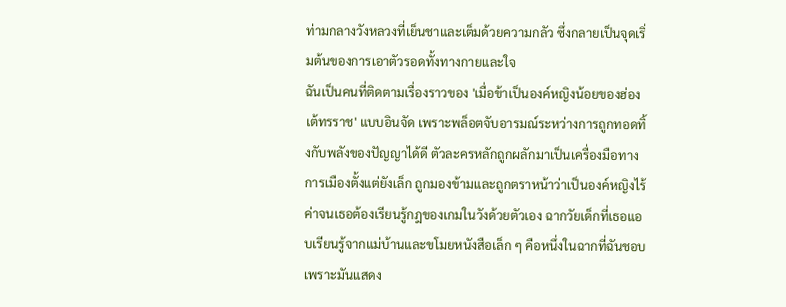ท่ามกลางวังหลวงที่เย็นชาและเต็มด้วยความกลัว ซึ่งกลายเป็นจุดเริ่มต้นของการเอาตัวรอดทั้งทางกายและใจ
ฉันเป็นคนที่ติดตามเรื่องราวของ 'เมื่อข้าเป็นองค์หญิงน้อยของฮ่องเต้ทรราช' แบบอินจัด เพราะพล็อตจับอารมณ์ระหว่างการถูกทอดทิ้งกับพลังของปัญญาได้ดี ตัวละครหลักถูกผลักมาเป็นเครื่องมือทางการเมืองตั้งแต่ยังเล็ก ถูกมองข้ามและถูกตราหน้าว่าเป็นองค์หญิงไร้ค่าจนเธอต้องเรียนรู้กฎของเกมในวังด้วยตัวเอง ฉากวัยเด็กที่เธอแอบเรียนรู้จากแม่บ้านและขโมยหนังสือเล็ก ๆ คือหนึ่งในฉากที่ฉันชอบ เพราะมันแสดง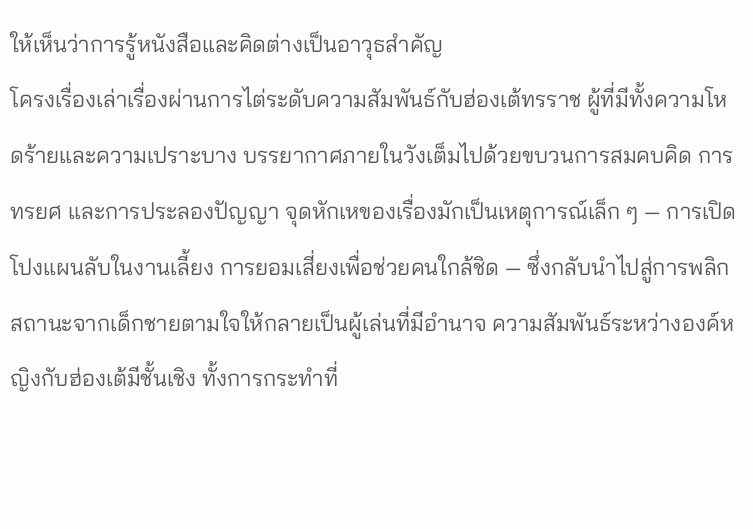ให้เห็นว่าการรู้หนังสือและคิดต่างเป็นอาวุธสำคัญ
โครงเรื่องเล่าเรื่องผ่านการไต่ระดับความสัมพันธ์กับฮ่องเต้ทรราช ผู้ที่มีทั้งความโหดร้ายและความเปราะบาง บรรยากาศภายในวังเต็มไปด้วยขบวนการสมคบคิด การทรยศ และการประลองปัญญา จุดหักเหของเรื่องมักเป็นเหตุการณ์เล็ก ๆ — การเปิดโปงแผนลับในงานเลี้ยง การยอมเสี่ยงเพื่อช่วยคนใกล้ชิด — ซึ่งกลับนำไปสู่การพลิกสถานะจากเด็กชายตามใจให้กลายเป็นผู้เล่นที่มีอำนาจ ความสัมพันธ์ระหว่างองค์หญิงกับฮ่องเต้มีชั้นเชิง ทั้งการกระทำที่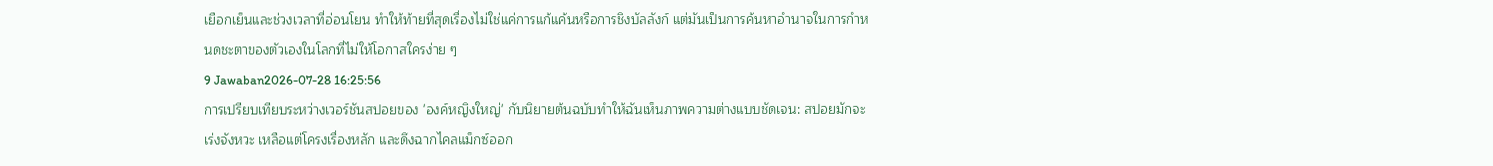เยือกเย็นและช่วงเวลาที่อ่อนโยน ทำให้ท้ายที่สุดเรื่องไม่ใช่แค่การแก้แค้นหรือการชิงบัลลังก์ แต่มันเป็นการค้นหาอำนาจในการกำหนดชะตาของตัวเองในโลกที่ไม่ให้โอกาสใครง่าย ๆ
9 Jawaban2026-07-28 16:25:56
การเปรียบเทียบระหว่างเวอร์ชันสปอยของ 'องค์หญิงใหญ่' กับนิยายต้นฉบับทำให้ฉันเห็นภาพความต่างแบบชัดเจน: สปอยมักจะเร่งจังหวะ เหลือแต่โครงเรื่องหลัก และดึงฉากไคลแม็กซ์ออก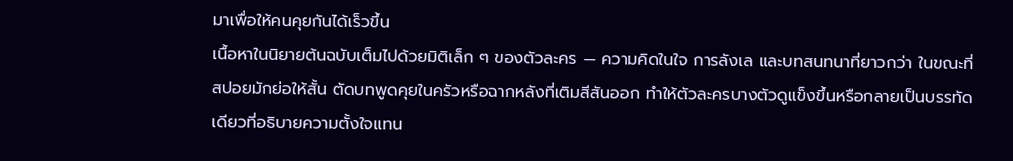มาเพื่อให้คนคุยกันได้เร็วขึ้น
เนื้อหาในนิยายต้นฉบับเต็มไปด้วยมิติเล็ก ๆ ของตัวละคร — ความคิดในใจ การลังเล และบทสนทนาที่ยาวกว่า ในขณะที่สปอยมักย่อให้สั้น ตัดบทพูดคุยในครัวหรือฉากหลังที่เติมสีสันออก ทำให้ตัวละครบางตัวดูแข็งขึ้นหรือกลายเป็นบรรทัดเดียวที่อธิบายความตั้งใจแทน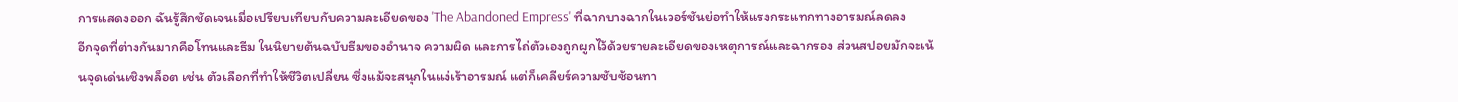การแสดงออก ฉันรู้สึกชัดเจนเมื่อเปรียบเทียบกับความละเอียดของ 'The Abandoned Empress' ที่ฉากบางฉากในเวอร์ชันย่อทำให้แรงกระแทกทางอารมณ์ลดลง
อีกจุดที่ต่างกันมากคือโทนและธีม ในนิยายต้นฉบับธีมของอำนาจ ความผิด และการไถ่ตัวเองถูกผูกไว้ด้วยรายละเอียดของเหตุการณ์และฉากรอง ส่วนสปอยมักจะเน้นจุดเด่นเชิงพล็อต เช่น ตัวเลือกที่ทำให้ชีวิตเปลี่ยน ซึ่งแม้จะสนุกในแง่เร้าอารมณ์ แต่ก็เคลียร์ความซับซ้อนทา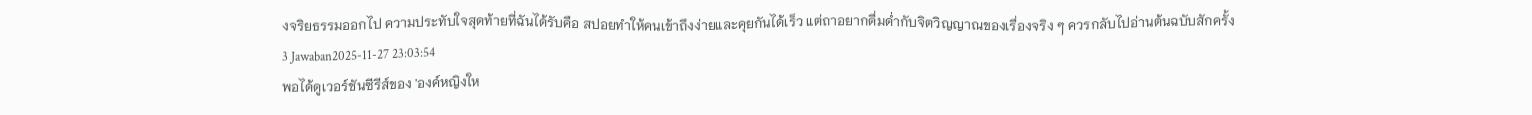งจริยธรรมออกไป ความประทับใจสุดท้ายที่ฉันได้รับคือ สปอยทำให้คนเข้าถึงง่ายและคุยกันได้เร็ว แต่ถาอยากดื่มด่ำกับจิตวิญญาณของเรื่องจริง ๆ ควรกลับไปอ่านต้นฉบับสักครั้ง
3 Jawaban2025-11-27 23:03:54
พอได้ดูเวอร์ชันซีรีส์ของ 'องค์หญิงให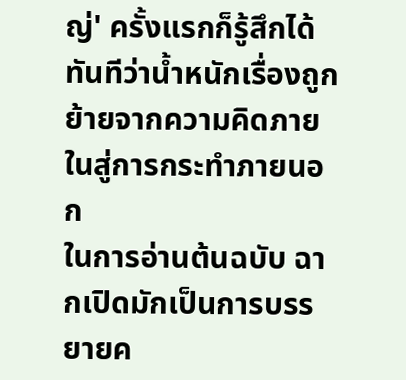ญ่' ครั้งแรกก็รู้สึกได้ทันทีว่าน้ำหนักเรื่องถูกย้ายจากความคิดภายในสู่การกระทำภายนอก
ในการอ่านต้นฉบับ ฉากเปิดมักเป็นการบรรยายค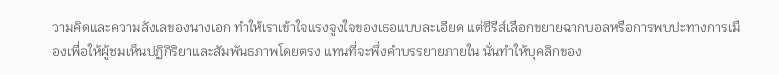วามคิดและความลังเลของนางเอก ทำให้เราเข้าใจแรงจูงใจของเธอแบบละเอียด แต่ซีรีส์เลือกขยายฉากบอลหรือการพบปะทางการเมืองเพื่อให้ผู้ชมเห็นปฏิกิริยาและสัมพันธภาพโดยตรง แทนที่จะพึ่งคำบรรยายภายใน นั่นทำให้บุคลิกของ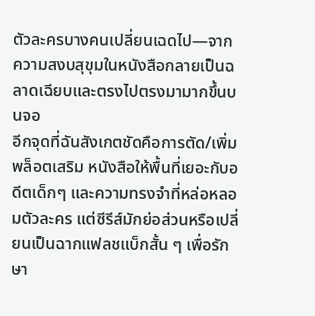ตัวละครบางคนเปลี่ยนเฉดไป—จากความสงบสุขุมในหนังสือกลายเป็นฉลาดเฉียบและตรงไปตรงมามากขึ้นบนจอ
อีกจุดที่ฉันสังเกตชัดคือการตัด/เพิ่มพล็อตเสริม หนังสือให้พื้นที่เยอะกับอดีตเด็กๆ และความทรงจำที่หล่อหลอมตัวละคร แต่ซีรีส์มักย่อส่วนหรือเปลี่ยนเป็นฉากแฟลชแบ็กสั้น ๆ เพื่อรักษา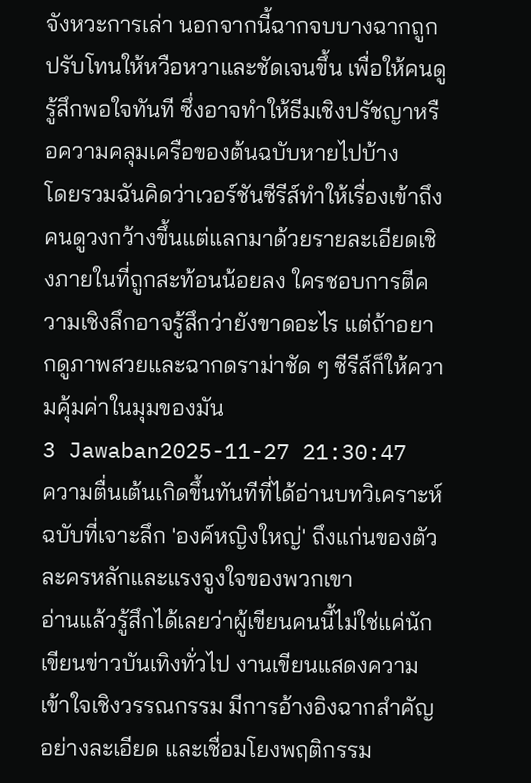จังหวะการเล่า นอกจากนี้ฉากจบบางฉากถูกปรับโทนให้หวือหวาและชัดเจนขึ้น เพื่อให้คนดูรู้สึกพอใจทันที ซึ่งอาจทำให้ธีมเชิงปรัชญาหรือความคลุมเครือของต้นฉบับหายไปบ้าง
โดยรวมฉันคิดว่าเวอร์ชันซีรีส์ทำให้เรื่องเข้าถึงคนดูวงกว้างขึ้นแต่แลกมาด้วยรายละเอียดเชิงภายในที่ถูกสะท้อนน้อยลง ใครชอบการตีความเชิงลึกอาจรู้สึกว่ายังขาดอะไร แต่ถ้าอยากดูภาพสวยและฉากดราม่าชัด ๆ ซีรีส์ก็ให้ความคุ้มค่าในมุมของมัน
3 Jawaban2025-11-27 21:30:47
ความตื่นเต้นเกิดขึ้นทันทีที่ได้อ่านบทวิเคราะห์ฉบับที่เจาะลึก 'องค์หญิงใหญ่' ถึงแก่นของตัวละครหลักและแรงจูงใจของพวกเขา
อ่านแล้วรู้สึกได้เลยว่าผู้เขียนคนนี้ไม่ใช่แค่นักเขียนข่าวบันเทิงทั่วไป งานเขียนแสดงความเข้าใจเชิงวรรณกรรม มีการอ้างอิงฉากสำคัญอย่างละเอียด และเชื่อมโยงพฤติกรรม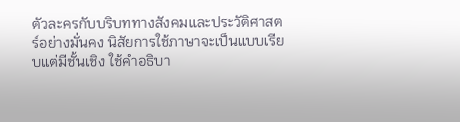ตัวละครกับบริบททางสังคมและประวัติศาสตร์อย่างมั่นคง นิสัยการใช้ภาษาจะเป็นแบบเรียบแต่มีชั้นเชิง ใช้คำอธิบา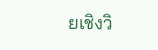ยเชิงวิ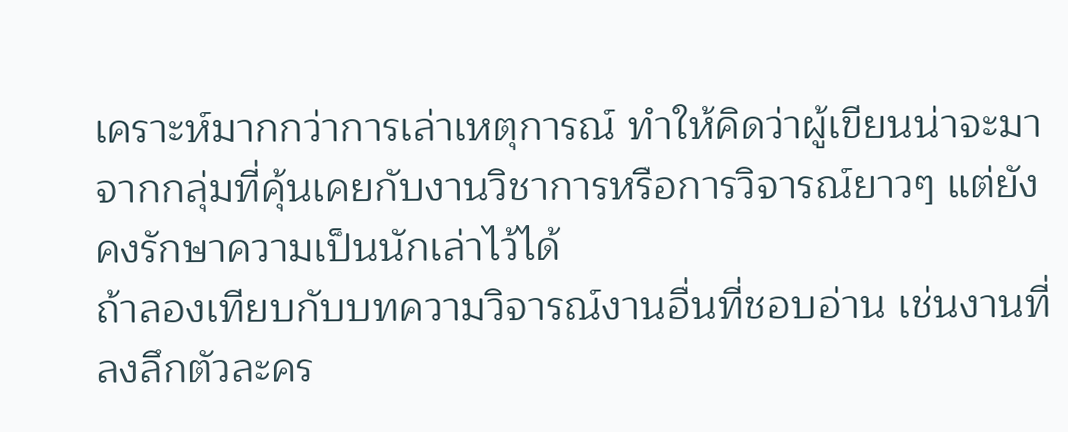เคราะห์มากกว่าการเล่าเหตุการณ์ ทำให้คิดว่าผู้เขียนน่าจะมาจากกลุ่มที่คุ้นเคยกับงานวิชาการหรือการวิจารณ์ยาวๆ แต่ยังคงรักษาความเป็นนักเล่าไว้ได้
ถ้าลองเทียบกับบทความวิจารณ์งานอื่นที่ชอบอ่าน เช่นงานที่ลงลึกตัวละคร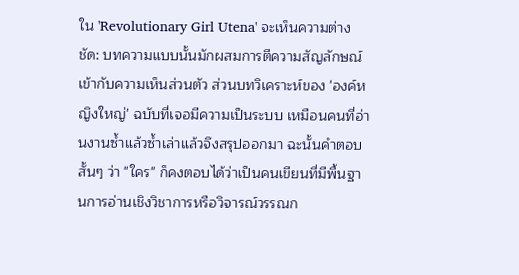ใน 'Revolutionary Girl Utena' จะเห็นความต่างชัด: บทความแบบนั้นมักผสมการตีความสัญลักษณ์เข้ากับความเห็นส่วนตัว ส่วนบทวิเคราะห์ของ 'องค์หญิงใหญ่' ฉบับที่เจอมีความเป็นระบบ เหมือนคนที่อ่านงานซ้ำแล้วซ้ำเล่าแล้วจึงสรุปออกมา ฉะนั้นคำตอบสั้นๆ ว่า "ใคร" ก็คงตอบได้ว่าเป็นคนเขียนที่มีพื้นฐานการอ่านเชิงวิชาการหรือวิจารณ์วรรณก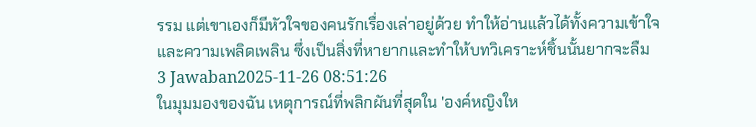รรม แต่เขาเองก็มีหัวใจของคนรักเรื่องเล่าอยู่ด้วย ทำให้อ่านแล้วได้ทั้งความเข้าใจและความเพลิดเพลิน ซึ่งเป็นสิ่งที่หายากและทำให้บทวิเคราะห์ชิ้นนั้นยากจะลืม
3 Jawaban2025-11-26 08:51:26
ในมุมมองของฉัน เหตุการณ์ที่พลิกผันที่สุดใน 'องค์หญิงให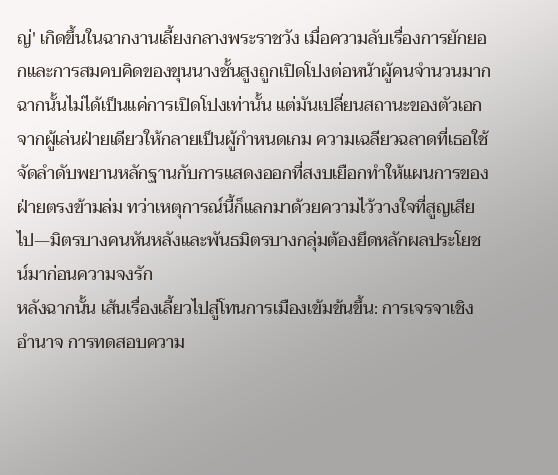ญ่' เกิดขึ้นในฉากงานเลี้ยงกลางพระราชวัง เมื่อความลับเรื่องการยักยอกและการสมคบคิดของขุนนางชั้นสูงถูกเปิดโปงต่อหน้าผู้คนจำนวนมาก
ฉากนั้นไม่ได้เป็นแค่การเปิดโปงเท่านั้น แต่มันเปลี่ยนสถานะของตัวเอกจากผู้เล่นฝ่ายเดียวให้กลายเป็นผู้กำหนดเกม ความเฉลียวฉลาดที่เธอใช้จัดลำดับพยานหลักฐานกับการแสดงออกที่สงบเยือกทำให้แผนการของฝ่ายตรงข้ามล่ม ทว่าเหตุการณ์นี้ก็แลกมาด้วยความไว้วางใจที่สูญเสียไป—มิตรบางคนหันหลังและพันธมิตรบางกลุ่มต้องยึดหลักผลประโยชน์มาก่อนความจงรัก
หลังฉากนั้น เส้นเรื่องเลี้ยวไปสู่โทนการเมืองเข้มข้นขึ้น: การเจรจาเชิงอำนาจ การทดสอบความ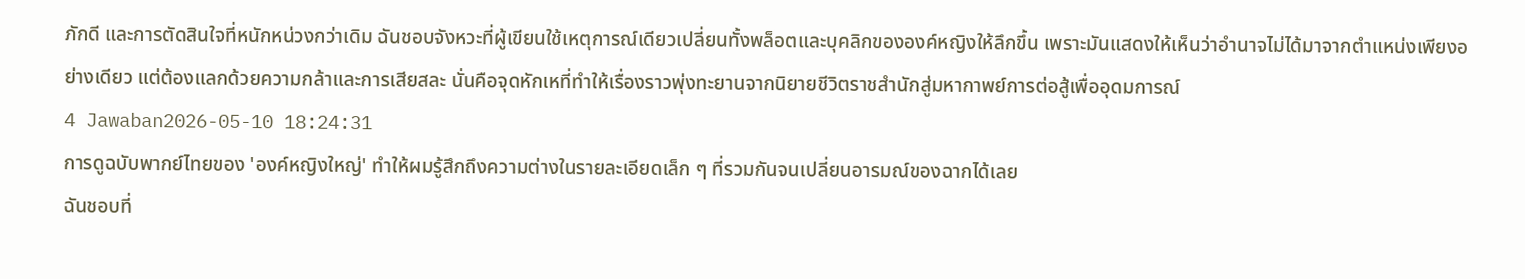ภักดี และการตัดสินใจที่หนักหน่วงกว่าเดิม ฉันชอบจังหวะที่ผู้เขียนใช้เหตุการณ์เดียวเปลี่ยนทั้งพล็อตและบุคลิกขององค์หญิงให้ลึกขึ้น เพราะมันแสดงให้เห็นว่าอำนาจไม่ได้มาจากตำแหน่งเพียงอย่างเดียว แต่ต้องแลกด้วยความกล้าและการเสียสละ นั่นคือจุดหักเหที่ทำให้เรื่องราวพุ่งทะยานจากนิยายชีวิตราชสำนักสู่มหากาพย์การต่อสู้เพื่ออุดมการณ์
4 Jawaban2026-05-10 18:24:31
การดูฉบับพากย์ไทยของ 'องค์หญิงใหญ่' ทำให้ผมรู้สึกถึงความต่างในรายละเอียดเล็ก ๆ ที่รวมกันจนเปลี่ยนอารมณ์ของฉากได้เลย
ฉันชอบที่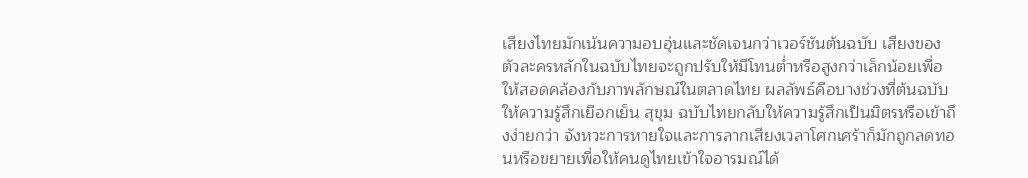เสียงไทยมักเน้นความอบอุ่นและชัดเจนกว่าเวอร์ชันต้นฉบับ เสียงของตัวละครหลักในฉบับไทยจะถูกปรับให้มีโทนต่ำหรือสูงกว่าเล็กน้อยเพื่อให้สอดคล้องกับภาพลักษณ์ในตลาดไทย ผลลัพธ์คือบางช่วงที่ต้นฉบับให้ความรู้สึกเยือกเย็น สุขุม ฉบับไทยกลับให้ความรู้สึกเป็นมิตรหรือเข้าถึงง่ายกว่า จังหวะการหายใจและการลากเสียงเวลาโศกเศร้าก็มักถูกลดทอนหรือขยายเพื่อให้คนดูไทยเข้าใจอารมณ์ได้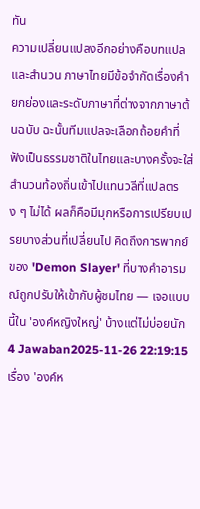ทัน
ความเปลี่ยนแปลงอีกอย่างคือบทแปลและสำนวน ภาษาไทยมีข้อจำกัดเรื่องคำยกย่องและระดับภาษาที่ต่างจากภาษาต้นฉบับ ฉะนั้นทีมแปลจะเลือกถ้อยคำที่ฟังเป็นธรรมชาติในไทยและบางครั้งจะใส่สำนวนท้องถิ่นเข้าไปแทนวลีที่แปลตรง ๆ ไม่ได้ ผลก็คือมีมุกหรือการเปรียบเปรยบางส่วนที่เปลี่ยนไป คิดถึงการพากย์ของ 'Demon Slayer' ที่บางคำอารมณ์ถูกปรับให้เข้ากับผู้ชมไทย — เจอแบบนี้ใน 'องค์หญิงใหญ่' บ้างแต่ไม่บ่อยนัก
4 Jawaban2025-11-26 22:19:15
เรื่อง 'องค์ห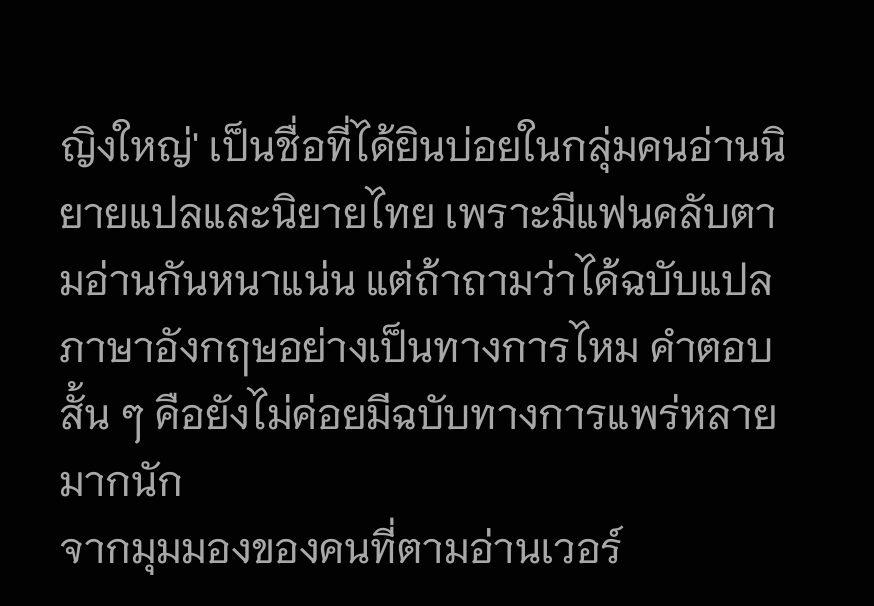ญิงใหญ่' เป็นชื่อที่ได้ยินบ่อยในกลุ่มคนอ่านนิยายแปลและนิยายไทย เพราะมีแฟนคลับตามอ่านกันหนาแน่น แต่ถ้าถามว่าได้ฉบับแปลภาษาอังกฤษอย่างเป็นทางการไหม คำตอบสั้น ๆ คือยังไม่ค่อยมีฉบับทางการแพร่หลายมากนัก
จากมุมมองของคนที่ตามอ่านเวอร์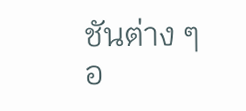ชันต่าง ๆ อ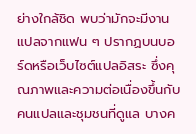ย่างใกล้ชิด พบว่ามักจะมีงานแปลจากแฟน ๆ ปรากฏบนบอร์ดหรือเว็บไซต์แปลอิสระ ซึ่งคุณภาพและความต่อเนื่องขึ้นกับคนแปลและชุมชนที่ดูแล บางค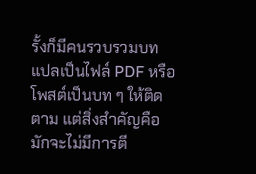รั้งก็มีคนรวบรวมบทแปลเป็นไฟล์ PDF หรือโพสต์เป็นบท ๆ ให้ติดตาม แต่สิ่งสำคัญคือมักจะไม่มีการตี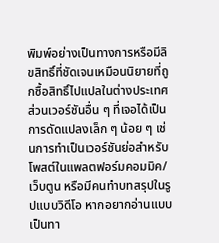พิมพ์อย่างเป็นทางการหรือมีลิขสิทธิ์ที่ชัดเจนเหมือนนิยายที่ถูกซื้อสิทธิ์ไปแปลในต่างประเทศ
ส่วนเวอร์ชันอื่น ๆ ที่เจอได้เป็นการดัดแปลงเล็ก ๆ น้อย ๆ เช่นการทำเป็นเวอร์ชันย่อสำหรับโพสต์ในแพลตฟอร์มคอมมิค/เว็บตูน หรือมีคนทำบทสรุปในรูปแบบวิดีโอ หากอยากอ่านแบบเป็นทา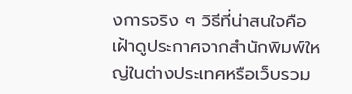งการจริง ๆ วิธีที่น่าสนใจคือเฝ้าดูประกาศจากสำนักพิมพ์ใหญ่ในต่างประเทศหรือเว็บรวม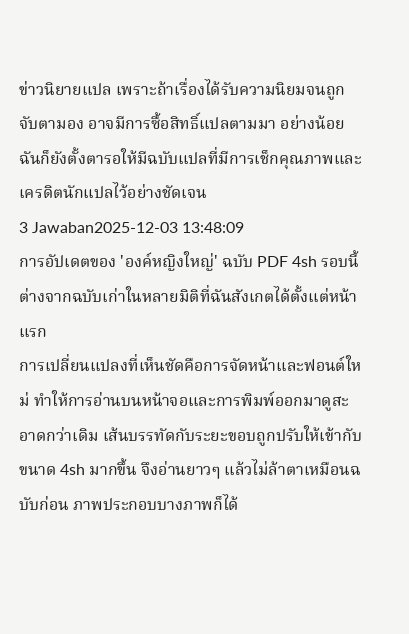ข่าวนิยายแปล เพราะถ้าเรื่องได้รับความนิยมจนถูกจับตามอง อาจมีการซื้อสิทธิ์แปลตามมา อย่างน้อยฉันก็ยังตั้งตารอให้มีฉบับแปลที่มีการเช็กคุณภาพและเครดิตนักแปลไว้อย่างชัดเจน
3 Jawaban2025-12-03 13:48:09
การอัปเดตของ 'องค์หญิงใหญ่' ฉบับ PDF 4sh รอบนี้ต่างจากฉบับเก่าในหลายมิติที่ฉันสังเกตได้ตั้งแต่หน้าแรก
การเปลี่ยนแปลงที่เห็นชัดคือการจัดหน้าและฟอนต์ใหม่ ทำให้การอ่านบนหน้าจอและการพิมพ์ออกมาดูสะอาดกว่าเดิม เส้นบรรทัดกับระยะขอบถูกปรับให้เข้ากับขนาด 4sh มากขึ้น จึงอ่านยาวๆ แล้วไม่ล้าตาเหมือนฉบับก่อน ภาพประกอบบางภาพก็ได้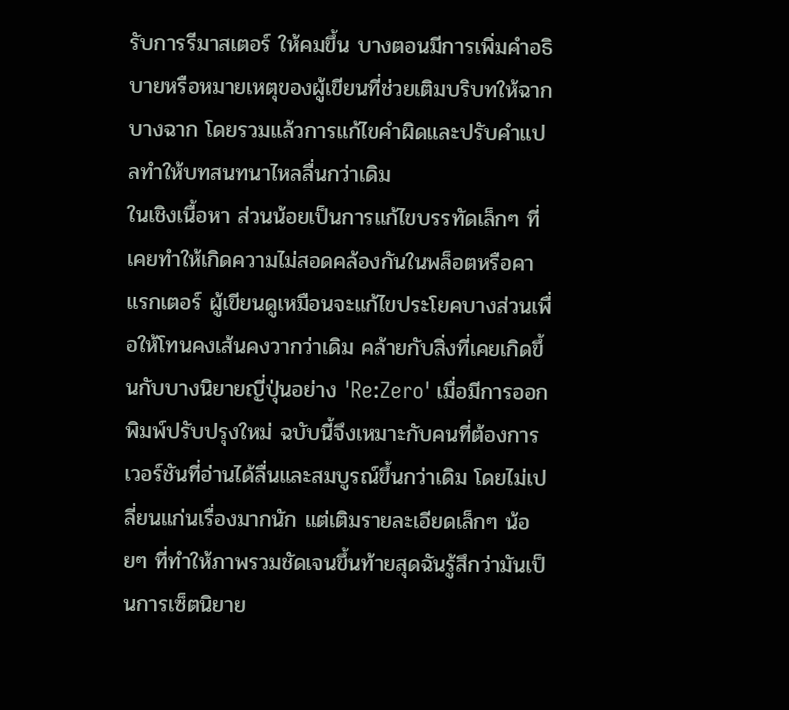รับการรีมาสเตอร์ ให้คมขึ้น บางตอนมีการเพิ่มคำอธิบายหรือหมายเหตุของผู้เขียนที่ช่วยเติมบริบทให้ฉากบางฉาก โดยรวมแล้วการแก้ไขคำผิดและปรับคำแปลทำให้บทสนทนาไหลลื่นกว่าเดิม
ในเชิงเนื้อหา ส่วนน้อยเป็นการแก้ไขบรรทัดเล็กๆ ที่เคยทำให้เกิดความไม่สอดคล้องกันในพล็อตหรือคาแรกเตอร์ ผู้เขียนดูเหมือนจะแก้ไขประโยคบางส่วนเพื่อให้โทนคงเส้นคงวากว่าเดิม คล้ายกับสิ่งที่เคยเกิดขึ้นกับบางนิยายญี่ปุ่นอย่าง 'Re:Zero' เมื่อมีการออกพิมพ์ปรับปรุงใหม่ ฉบับนี้จึงเหมาะกับคนที่ต้องการเวอร์ชันที่อ่านได้ลื่นและสมบูรณ์ขึ้นกว่าเดิม โดยไม่เปลี่ยนแก่นเรื่องมากนัก แต่เติมรายละเอียดเล็กๆ น้อยๆ ที่ทำให้ภาพรวมชัดเจนขึ้นท้ายสุดฉันรู้สึกว่ามันเป็นการเซ็ตนิยาย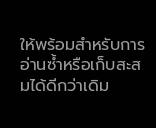ให้พร้อมสำหรับการอ่านซ้ำหรือเก็บสะสมได้ดีกว่าเดิม